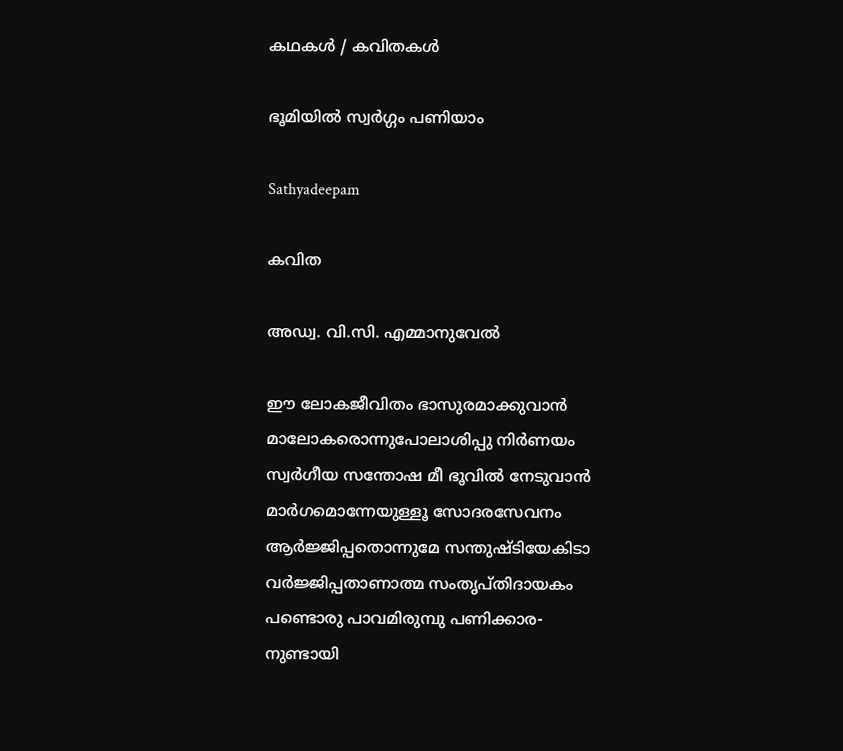കഥകള്‍ / കവിതകള്‍

ഭൂമിയിൽ സ്വർഗ്ഗം പണിയാം

Sathyadeepam

കവിത

അഡ്വ. വി.സി. എമ്മാനുവേല്‍

ഈ ലോകജീവിതം ഭാസുരമാക്കുവാന്‍
മാലോകരൊന്നുപോലാശിപ്പു നിര്‍ണയം
സ്വര്‍ഗീയ സന്തോഷ മീ ഭൂവില്‍ നേടുവാന്‍
മാര്‍ഗമൊന്നേയുള്ളൂ സോദരസേവനം
ആര്‍ജ്ജിപ്പതൊന്നുമേ സന്തുഷ്ടിയേകിടാ
വര്‍ജ്ജിപ്പതാണാത്മ സംതൃപ്തിദായകം
പണ്ടൊരു പാവമിരുമ്പു പണിക്കാര-
നുണ്ടായി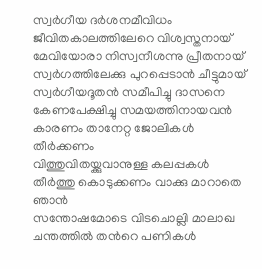സ്വര്‍ഗീയ ദര്‍ശനമീവിധം
ജീവിതകാലത്തിലേറെ വിശ്വസ്തനായ്
മേവിയോരാ നിസ്വനീശന്നു പ്രീതനായ്
സ്വര്‍ഗത്തിലേക്കു പുറപ്പെടാന്‍ ചീട്ടുമായ്
സ്വര്‍ഗീയദൂതന്‍ സമീപിച്ചു ദാസനെ
കേണപേക്ഷിച്ചു സമയത്തിനായവന്‍
കാരണം താനേറ്റ ജോലികള്‍ തീര്‍ക്കണം
വിത്തുവിതയ്ക്കുവാനുള്ള കലപ്പകള്‍
തീര്‍ത്തു കൊടുക്കണം വാക്കു മാറാതെ ഞാന്‍
സന്തോഷമോടെ വിടചൊല്ലി മാലാഖ
ചന്തത്തില്‍ തന്‍റെ പണികള്‍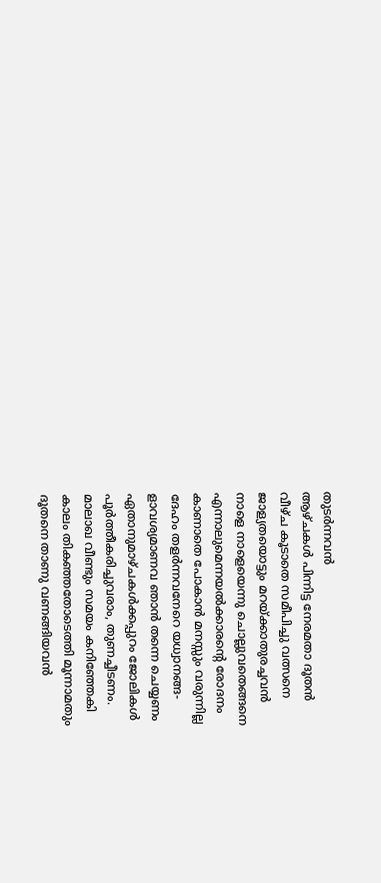തുടര്‍ന്നവന്‍
ആഴ്ചകള്‍ പിന്നിട്ട നേരമതാ ദൂതന്‍
വീഴ്ച കൂടാതെ സമീപിച്ചു വത്സനെ
ജാള്യതയൊട്ടും മറയ്ക്കാതുരച്ചവന്‍
നാളെ നാളെയെന്നു ചൊല്ലുവതെങ്ങനെ
എന്നാലുമെന്നയല്‍ക്കാരന്‍റെ രോദനം
കാണാതെ പോകാന്‍ മനസ്സും വരുന്നില്ല
ദേഹം തളര്‍ന്നവനേറെ യധ്വാനങ്ങ-
ളാവശ്യമാണവ ഞാന്‍ തന്നെ ചെയ്യണം
ഏതാനുമാഴ്ചകള്‍ക്കപ്പുറം ജോലികള്‍
പൂര്‍ത്തീകരിച്ചുവരാം, തുണച്ചീടണം.
മാലാഖ വീണ്ടും സമയം കനിഞ്ഞേകി
കാലം തികഞ്ഞതോടെത്തി മൂന്നാമതും
ദൂതനെ താണു വണങ്ങിയവന്‍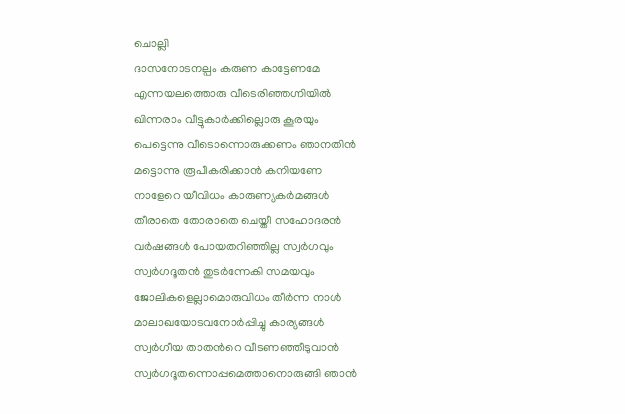ചൊല്ലി
ദാസനോടനല്പം കരുണ കാട്ടേണമേ
എന്നയലത്തൊരു വീടെരിഞ്ഞഗ്നിയില്‍
ഖിന്നരാം വീട്ടുകാര്‍ക്കില്ലൊരു കൂരയും
പെട്ടെന്നു വീടൊന്നൊരുക്കണം ഞാനതിന്‍
മട്ടൊന്നു രൂപീകരിക്കാന്‍ കനിയണേ
നാളേറെ യീവിധം കാരുണ്യകര്‍മങ്ങള്‍
തീരാതെ തോരാതെ ചെയ്തീ സഹോദരന്‍
വര്‍ഷങ്ങള്‍ പോയതറിഞ്ഞില്ല സ്വര്‍ഗവും
സ്വര്‍ഗദൂതന്‍ തുടര്‍ന്നേകി സമയവും
ജോലികളെല്ലാമൊരുവിധം തീര്‍ന്ന നാള്‍
മാലാഖയോടവനോര്‍പ്പിച്ചു കാര്യങ്ങള്‍
സ്വര്‍ഗീയ താതന്‍റെ വീടണഞ്ഞീടുവാന്‍
സ്വര്‍ഗദൂതന്നൊപ്പമെത്താനൊരുങ്ങി ഞാന്‍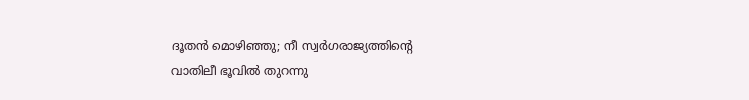ദൂതന്‍ മൊഴിഞ്ഞു; നീ സ്വര്‍ഗരാജ്യത്തിന്‍റെ
വാതിലീ ഭൂവില്‍ തുറന്നു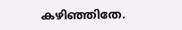കഴിഞ്ഞിതേ.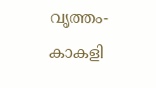വൃത്തം-കാകളി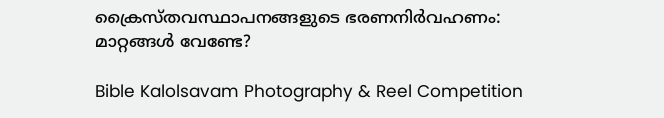ക്രൈസ്തവസ്ഥാപനങ്ങളുടെ ഭരണനിർവഹണം: മാറ്റങ്ങൾ വേണ്ടേ?

Bible Kalolsavam Photography & Reel Competition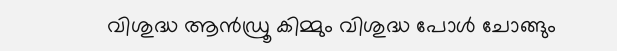വിശുദ്ധ ആന്‍ഡ്രൂ കിമ്മും വിശുദ്ധ പോള്‍ ചോങ്ങും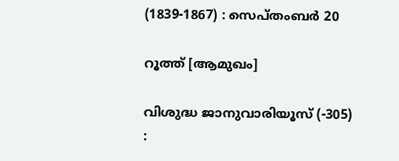(1839-1867) : സെപ്തംബര്‍ 20

റൂത്ത് [ആമുഖം]

വിശുദ്ധ ജാനുവാരിയൂസ് (-305) :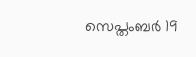സെപ്തംബര്‍ 19